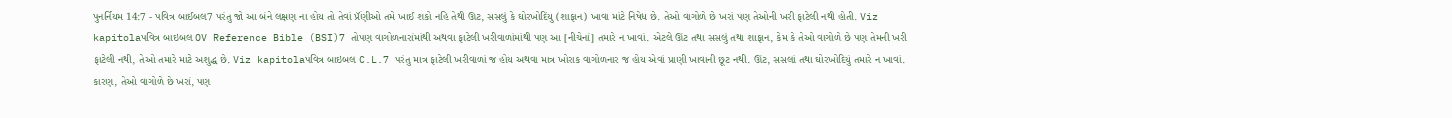પુનર્નિયમ 14:7 - પવિત્ર બાઈબલ7 પરંતુ જો આ બંને લક્ષણ ના હોય તો તેવાં પ્રૅંણીઓ તમે ખાઈ શકો નહિ તેથી ઊટ, સસલું કે ઘોરખોદિંયુ (શાફાન) ખાવા માંટે નિષેધ છે. તેઓ વાગોળે છે ખરાં પણ તેઓની ખરી ફાટેલી નથી હોતી. Viz kapitolaપવિત્ર બાઇબલ OV Reference Bible (BSI)7 તોપણ વાગોળનારાંમાંથી અથવા ફાટેલી ખરીવાળાંમાંથી પણ આ [નીચેનાં] તમારે ન ખાવાં. એટલે ઊંટ તથા સસલું તથા શાફાન, કેમ કે તેઓ વાગોળે છે પણ તેમની ખરી ફાટેલી નથી, તેઓ તમારે માટે અશુદ્ધ છે. Viz kapitolaપવિત્ર બાઇબલ C.L.7 પરંતુ માત્ર ફાટેલી ખરીવાળાં જ હોય અથવા માત્ર ખોરાક વાગોળનાર જ હોય એવાં પ્રાણી ખાવાની છૂટ નથી. ઊંટ, સસલાં તથા ઘોરખોદિયું તમારે ન ખાવાં. કારણ, તેઓ વાગોળે છે ખરાં, પણ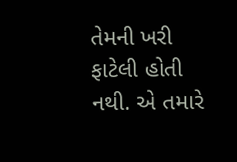તેમની ખરી ફાટેલી હોતી નથી. એ તમારે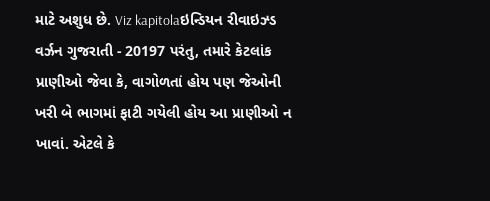માટે અશુધ છે. Viz kapitolaઇન્ડિયન રીવાઇઝ્ડ વર્ઝન ગુજરાતી - 20197 પરંતુ, તમારે કેટલાંક પ્રાણીઓ જેવા કે, વાગોળતાં હોય પણ જેઓની ખરી બે ભાગમાં ફાટી ગયેલી હોય આ પ્રાણીઓ ન ખાવાં. એટલે કે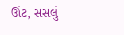ઊંટ, સસલું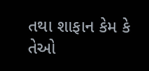તથા શાફાન કેમ કે તેઓ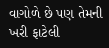વાગોળે છે પણ તેમની ખરી ફાટેલી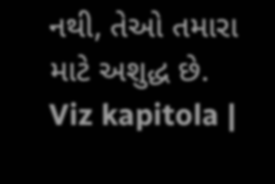નથી, તેઓ તમારા માટે અશુદ્ધ છે. Viz kapitola |